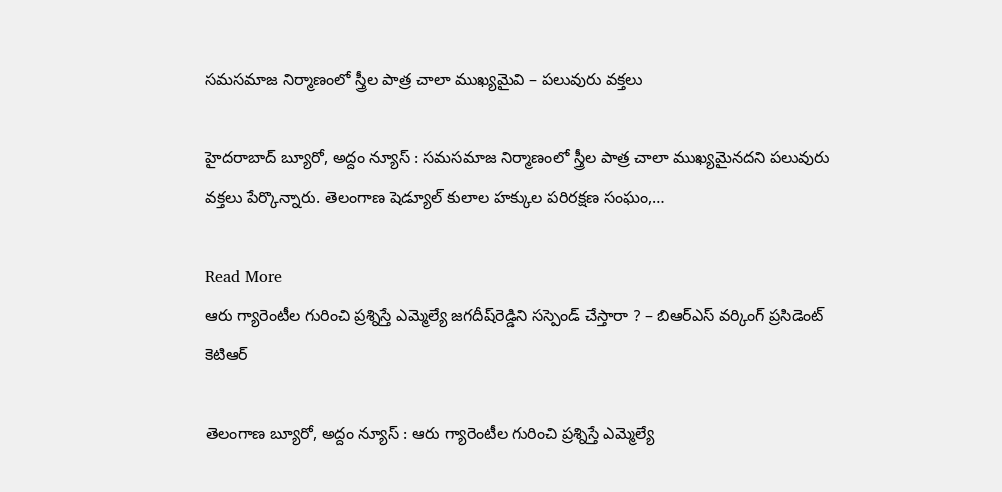సమసమాజ నిర్మాణంలో స్త్రీల పాత్ర చాలా ముఖ్యమైవి – ప‌లువురు వ‌క్త‌లు

హైదరాబాద్ బ్యూరో, అద్దం న్యూస్ : సమసమాజ నిర్మాణంలో స్త్రీల పాత్ర చాలా ముఖ్యమైనదని ప‌లువురు వ‌క్త‌లు పేర్కొన్నారు. తెలంగాణ షెడ్యూల్ కులాల హక్కుల పరిరక్షణ సంఘం,…

Read More
ఆరు గ్యారెంటీల గురించి ప్ర‌శ్నిస్తే ఎమ్మెల్యే జ‌గ‌దీష్‌రెడ్డిని స‌స్పెండ్ చేస్తారా ? – బిఆర్ఎస్ వ‌ర్కింగ్ ప్ర‌సిడెంట్ కెటిఆర్‌

తెలంగాణ‌ బ్యూరో, అద్దం న్యూస్ : ఆరు గ్యారెంటీల గురించి ప్ర‌శ్నిస్తే ఎమ్మెల్యే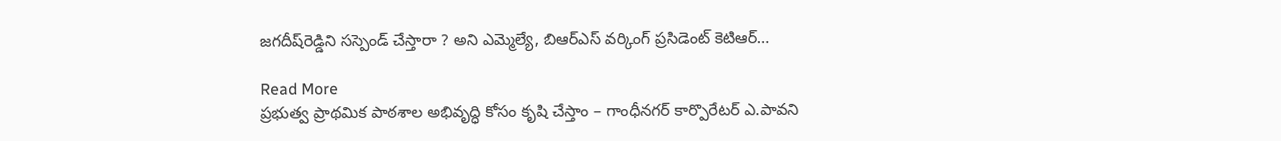జ‌గ‌దీష్‌రెడ్డిని స‌స్పెండ్ చేస్తారా ? అని ఎమ్మెల్యే, బిఆర్ఎస్ వ‌ర్కింగ్ ప్ర‌సిడెంట్ కెటిఆర్…

Read More
ప్ర‌భుత్వ ప్రాథ‌మిక పాఠ‌శాల అభివృద్ధి కోసం కృషి చేస్తాం – గాంధీనగర్ కార్పొరేటర్ ఎ.పావని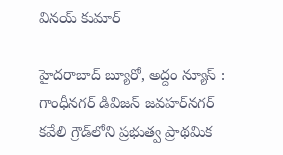వినయ్ కుమార్

హైదరాబాద్ బ్యూరో, అద్దం న్యూస్ : గాంధీనగర్ డివిజన్ జవహర్‌న‌గ‌ర్ కవేలి గ్రౌడ్‌లోని ప్రభుత్వ ప్రాథమిక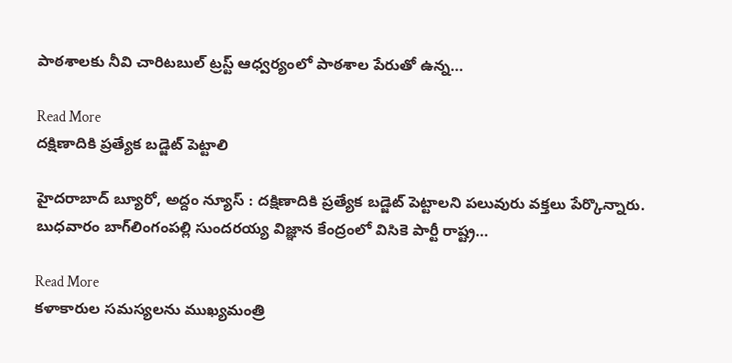పాఠశాలకు నీవి చారిటబుల్ ట్రస్ట్ ఆధ్వ‌ర్యంలో పాఠశాల పేరుతో ఉన్న…

Read More
దక్షిణాదికి ప్రత్యేక బడ్జెట్ పెట్టాలి

హైదరాబాద్ బ్యూరో, అద్దం న్యూస్ : దక్షిణాదికి ప్రత్యేక బడ్జెట్ పెట్టాలని పలువురు వక్తలు పేర్కొన్నారు. బుధవారం బాగ్‌లింగంప‌ల్లి సుందరయ్య విజ్ఞాన కేంద్రంలో విసికె పార్టీ రాష్ట్ర…

Read More
కళాకారుల సమస్యలను ముఖ్యమంత్రి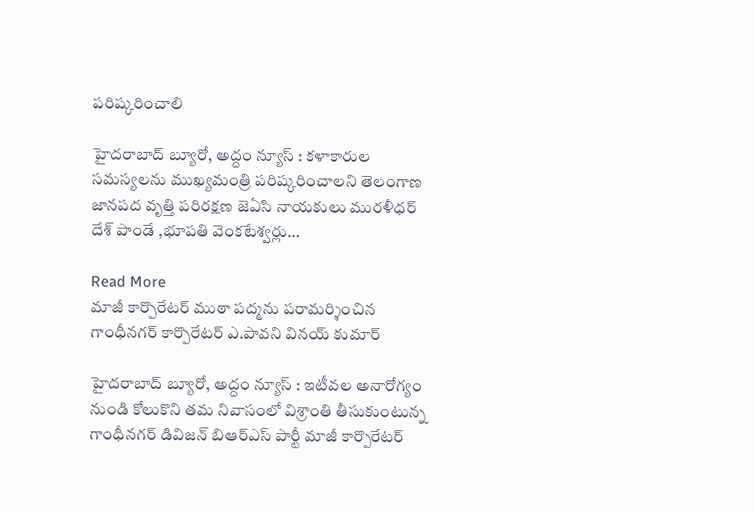పరిష్కరించాలి

హైదరాబాద్ బ్యూరో, అద్దం న్యూస్ : కళాకారుల సమస్యలను ముఖ్యమంత్రి పరిష్కరించాలని తెలంగాణ జానపద వృత్తి పరిరక్షణ జెఏసి నాయకులు మురళీధర్ దేశ్ పాండే ,భూపతి వెంకటేశ్వర్లు…

Read More
మాజీ కార్పొరేటర్ ముఠా ప‌ద్మ‌ను ప‌రామ‌ర్శించిన గాంధీనగర్ కార్పొరేటర్ ఎ.పావని వినయ్ కుమార్

హైదరాబాద్ బ్యూరో, అద్దం న్యూస్ : ఇటీవల అనారోగ్యం నుండి కోలుకొని తమ నివాసంలో విశ్రాంతి తీసుకుంటున్న గాంధీన‌గ‌ర్ డివిజ‌న్ బిఆర్ఎస్ పార్టీ మాజీ కార్పొరేటర్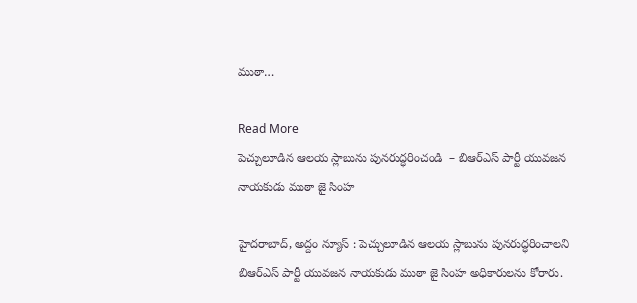ముఠా…

Read More
పెచ్చులూడిన ఆలయ స్లాబును పునరుద్ధరించండి  – బిఆర్ఎస్ పార్టీ యువజన నాయకుడు ముఠా జై సింహ

హైదరాబాద్, అద్దం న్యూస్ : పెచ్చులూడిన ఆలయ స్లాబును పునరుద్ధరించాలని బిఆర్ఎస్ పార్టీ యువజన నాయకుడు ముఠా జై సింహ అధికారులను కోరారు.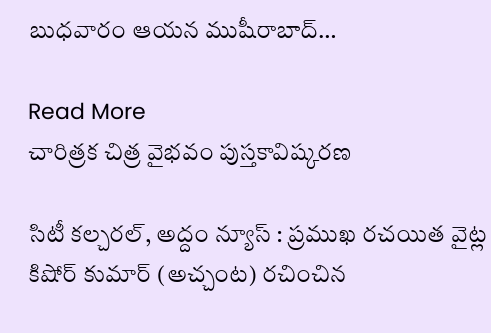బుధవారం ఆయన ముషీరాబాద్‌…

Read More
చారిత్రక చిత్ర వైభవం పుస్తకావిష్కరణ

సిటీ కల్చరల్, అద్దం న్యూస్‌ : ప్రముఖ రచయిత వైట్ల కిషోర్ కుమార్ (అచ్చంట) రచించిన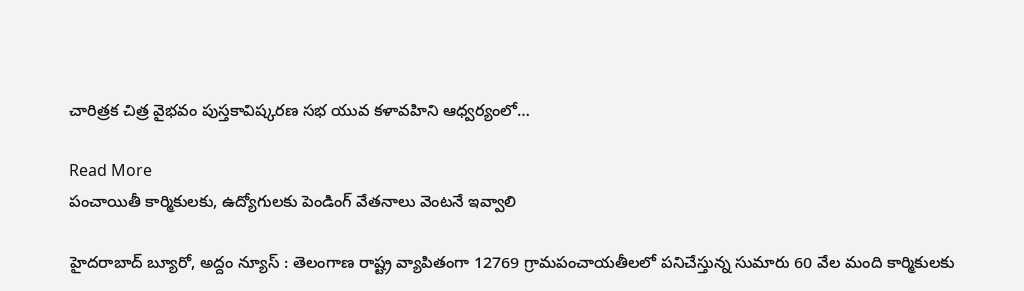చారిత్రక చిత్ర వైభవం పుస్తకావిష్కరణ సభ యువ కళావహిని ఆధ్వర్యంలో…

Read More
పంచాయితీ కార్మికులకు, ఉద్యోగులకు పెండింగ్ వేతనాలు వెంటనే ఇవ్వాలి

హైద‌రాబాద్‌ బ్యూరో, అద్దం న్యూస్‌ : తెలంగాణ రాష్ట్ర వ్యాపితంగా 12769 గ్రామపంచాయతీలలో పనిచేస్తున్న సుమారు 60 వేల మంది కార్మికులకు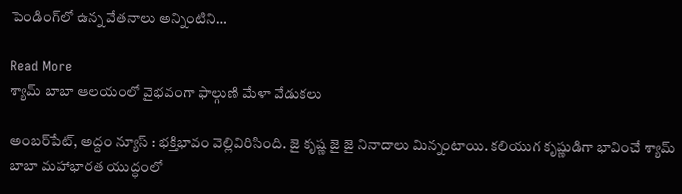పెండింగ్‌లో ఉన్న వేతనాలు అన్నింటిని…

Read More
శ్యామ్ బాబా ఆలయంలో వైభవంగా ఫాల్గుణి మేళా వేడుకలు

అంబ‌ర్‌పేట్‌, అద్దం న్యూస్‌ : భక్తిభావం వెల్లివిరిసింది. జై కృష్ణ జై జై నినాదాలు మిన్నంటాయి. కలియుగ కృష్ణుడిగా భావించే శ్యామ్ బాబా మహాభారత యుద్ధంలో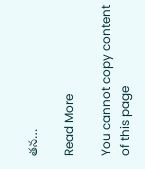తన…

Read More

You cannot copy content of this page